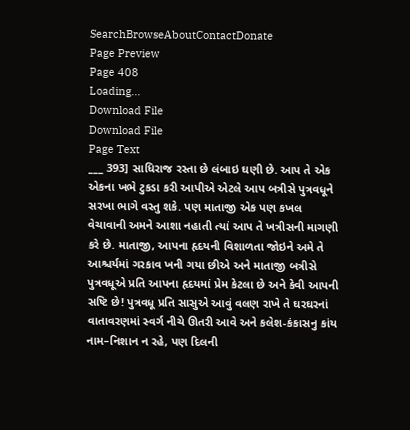SearchBrowseAboutContactDonate
Page Preview
Page 408
Loading...
Download File
Download File
Page Text
___ 393] સાધિરાજ રસ્તા છે લંબાઇ ઘણી છે. આપ તે એક એકના ખભે ટુકડા કરી આપીએ એટલે આપ બત્રીસે પુત્રવધૂને સરખા ભાગે વસ્તુ શકે. પણ માતાજી એક પણ કખલ વેચાવાની અમને આશા નહાતી ત્યાં આપ તે ખત્રીસની માગણી કરે છે. માતાજી, આપના હૃદયની વિશાળતા જોઇને અમે તે આશ્ચર્યમાં ગરકાવ ખની ગયા છીએ અને માતાજી બત્રીસે પુત્રવધૂએ પ્રતિ આપના હૃદયમાં પ્રેમ કેટલા છે અને કેવી આપની સષ્ટિ છે! પુત્રવધૂ પ્રતિ સાસુએ આવું વલણ રાખે તે ઘરઘરનાં વાતાવરણમાં સ્વર્ગ નીચે ઊતરી આવે અને કલેશ-કંકાસનુ કાંય નામ–નિશાન ન રહે, પણ દિલની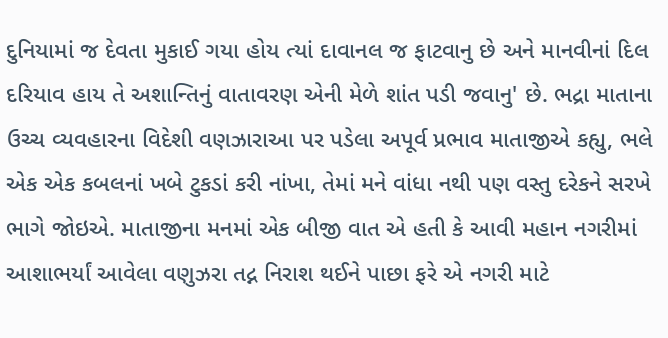દુનિયામાં જ દેવતા મુકાઈ ગયા હોય ત્યાં દાવાનલ જ ફાટવાનુ છે અને માનવીનાં દિલ દરિયાવ હાય તે અશાન્તિનું વાતાવરણ એની મેળે શાંત પડી જવાનુ' છે. ભદ્રા માતાના ઉચ્ચ વ્યવહારના વિદેશી વણઝારાઆ પર પડેલા અપૂર્વ પ્રભાવ માતાજીએ કહ્યુ, ભલે એક એક કબલનાં ખબે ટુકડાં કરી નાંખા, તેમાં મને વાંધા નથી પણ વસ્તુ દરેકને સરખે ભાગે જોઇએ. માતાજીના મનમાં એક બીજી વાત એ હતી કે આવી મહાન નગરીમાં આશાભર્યાં આવેલા વણુઝરા તદ્ન નિરાશ થઈને પાછા ફરે એ નગરી માટે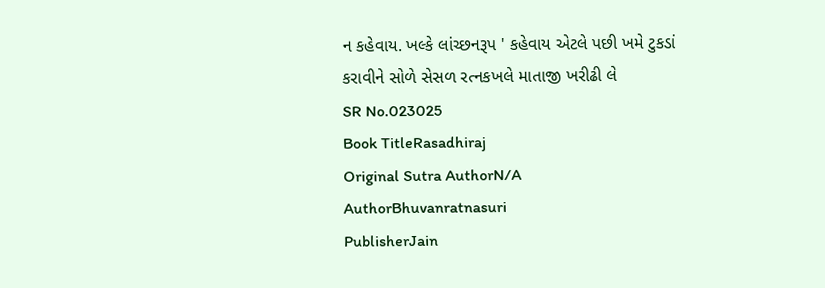ન કહેવાય. ખલ્કે લાંચ્છનરૂપ ' કહેવાય એટલે પછી ખમે ટુકડાં કરાવીને સોળે સેસળ રત્નકખલે માતાજી ખરીઢી લે
SR No.023025
Book TitleRasadhiraj
Original Sutra AuthorN/A
AuthorBhuvanratnasuri
PublisherJain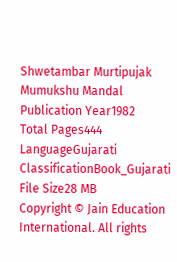Shwetambar Murtipujak Mumukshu Mandal
Publication Year1982
Total Pages444
LanguageGujarati
ClassificationBook_Gujarati
File Size28 MB
Copyright © Jain Education International. All rights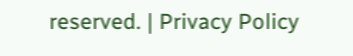reserved. | Privacy Policy